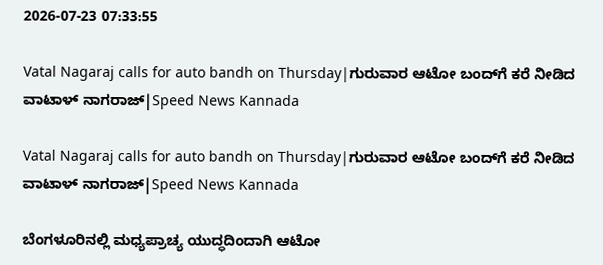2026-07-23 07:33:55

Vatal Nagaraj calls for auto bandh on Thursday|ಗುರುವಾರ ಆಟೋ ಬಂದ್‌ಗೆ ಕರೆ ನೀಡಿದ ವಾಟಾಳ್‌ ನಾಗರಾಜ್‌|Speed News Kannada

Vatal Nagaraj calls for auto bandh on Thursday|ಗುರುವಾರ ಆಟೋ ಬಂದ್‌ಗೆ ಕರೆ ನೀಡಿದ ವಾಟಾಳ್‌ ನಾಗರಾಜ್‌|Speed News Kannada

ಬೆಂಗಳೂರಿನಲ್ಲಿ ಮಧ್ಯಪ್ರಾಚ್ಯ ಯುದ್ಧದಿಂದಾಗಿ ಆಟೋ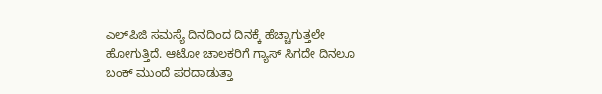ಎಲ್‌ಪಿಜಿ ಸಮಸ್ಯೆ ದಿನದಿಂದ ದಿನಕ್ಕೆ ಹೆಚ್ಚಾಗುತ್ತಲೇ ಹೋಗುತ್ತಿದೆ. ಆಟೋ ಚಾಲಕರಿಗೆ ಗ್ಯಾಸ್‌ ಸಿಗದೇ ದಿನಲೂ ಬಂಕ್‌ ಮುಂದೆ ಪರದಾಡುತ್ತಾ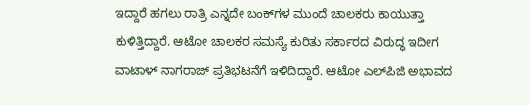ಇದ್ದಾರೆ ಹಗಲು ರಾತ್ರಿ ಎನ್ನದೇ ಬಂಕ್‌ಗಳ ಮುಂದೆ ಚಾಲಕರು ಕಾಯುತ್ತಾ ಕುಳಿತ್ತಿದ್ದಾರೆ. ಆಟೋ ಚಾಲಕರ ಸಮಸ್ಯೆ ಕುರಿತು ಸರ್ಕಾರದ ವಿರುದ್ಧ ಇದೀಗ ವಾಟಾಳ್‌ ನಾಗರಾಜ್‌ ಪ್ರತಿಭಟನೆಗೆ ಇಳಿದಿದ್ದಾರೆ. ಆಟೋ ಎಲ್‌ಪಿಜಿ ಅಭಾವದ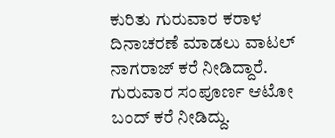ಕುರಿತು ಗುರುವಾರ ಕರಾಳ ದಿನಾಚರಣೆ ಮಾಡಲು ವಾಟಲ್‌ ನಾಗರಾಜ್‌ ಕರೆ ನೀಡಿದ್ದಾರೆ. ಗುರುವಾರ ಸಂಪೂರ್ಣ ಆಟೋ ಬಂದ್‌ ಕರೆ ನೀಡಿದ್ದು.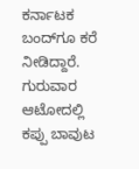ಕರ್ನಾಟಕ ಬಂದ್‌ಗೂ ಕರೆ ನೀಡಿದ್ದಾರೆ. ಗುರುವಾರ ಆಟೋದಲ್ಲಿ ಕಪ್ಪು ಬಾವುಟ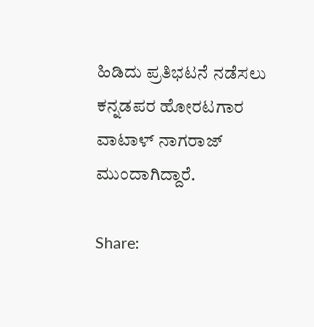ಹಿಡಿದು ಪ್ರತಿಭಟನೆ ನಡೆಸಲು ಕನ್ನಡಪರ ಹೋರಟಗಾರ ವಾಟಾಳ್‌ ನಾಗರಾಜ್‌ ಮುಂದಾಗಿದ್ದಾರೆ.

Share: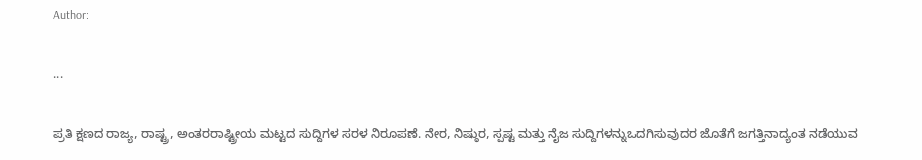Author:

...

ಪ್ರತಿ ಕ್ಷಣದ ರಾಜ್ಯ, ರಾಷ್ಟ್ರ, ಅಂತರರಾಷ್ಟ್ರೀಯ ಮಟ್ಟದ ಸುದ್ದಿಗಳ ಸರಳ ನಿರೂಪಣೆ. ನೇರ, ನಿಷ್ಠುರ, ಸ್ಪಷ್ಟ ಮತ್ತು ನೈಜ ಸುದ್ದಿಗಳನ್ನುಒದಗಿಸುವುದರ ಜೊತೆಗೆ ಜಗತ್ತಿನಾದ್ಯಂತ ನಡೆಯುವ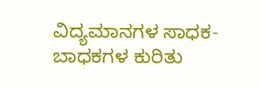ವಿದ್ಯಮಾನಗಳ ಸಾಧಕ-ಬಾಧಕಗಳ ಕುರಿತು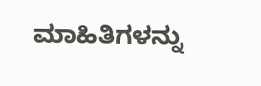ಮಾಹಿತಿಗಳನ್ನು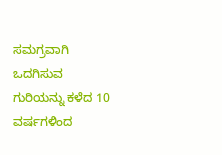ಸಮಗ್ರವಾಗಿ ಒದಗಿಸುವ ಗುರಿಯನ್ನು ಕಳೆದ 10 ವರ್ಷಗಳಿಂದ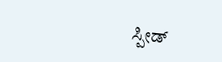ಸ್ಪೀಡ್‌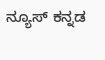ನ್ಯೂಸ್‌ ಕನ್ನಡ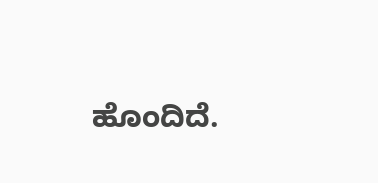ಹೊಂದಿದೆ.